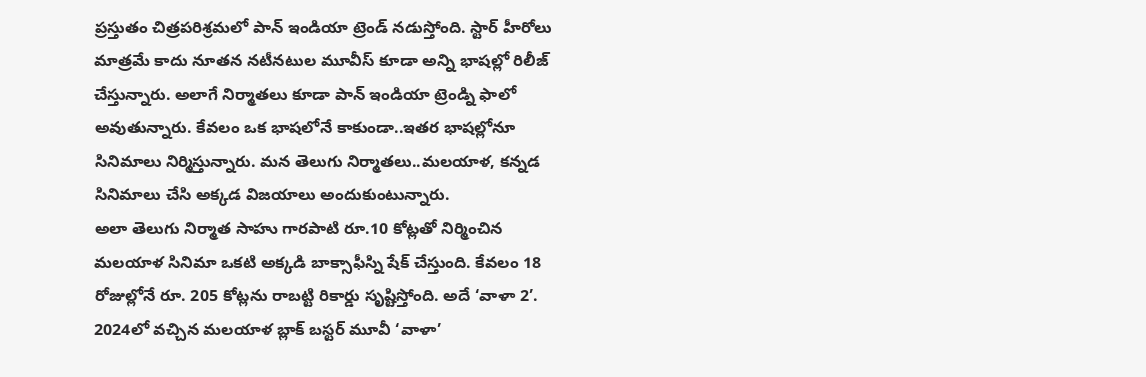ప్రస్తుతం చిత్రపరిశ్రమలో పాన్ ఇండియా ట్రెండ్ నడుస్తోంది. స్టార్ హీరోలు మాత్రమే కాదు నూతన నటీనటుల మూవీస్ కూడా అన్ని భాషల్లో రిలీజ్ చేస్తున్నారు. అలాగే నిర్మాతలు కూడా పాన్ ఇండియా ట్రెండ్ని ఫాలో అవుతున్నారు. కేవలం ఒక భాషలోనే కాకుండా..ఇతర భాషల్లోనూ సినిమాలు నిర్మిస్తున్నారు. మన తెలుగు నిర్మాతలు..మలయాళ, కన్నడ సినిమాలు చేసి అక్కడ విజయాలు అందుకుంటున్నారు.
అలా తెలుగు నిర్మాత సాహు గారపాటి రూ.10 కోట్లతో నిర్మించిన మలయాళ సినిమా ఒకటి అక్కడి బాక్సాఫీస్ని షేక్ చేస్తుంది. కేవలం 18 రోజుల్లోనే రూ. 205 కోట్లను రాబట్టి రికార్డు సృష్టిస్తోంది. అదే ‘వాళా 2’. 2024లో వచ్చిన మలయాళ బ్లాక్ బస్టర్ మూవీ ‘వాళా’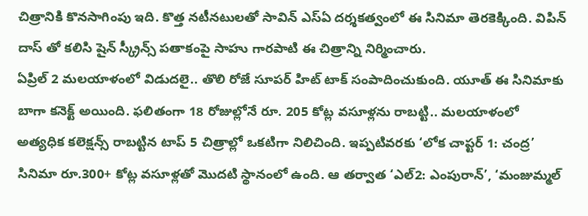చిత్రానికి కొనసాగింపు ఇది. కొత్త నటీనటులతో సావిన్ ఎస్ఏ దర్శకత్వంలో ఈ సినిమా తెరకెక్కింది. విపిన్ దాస్ తో కలిసి షైన్ స్క్రీన్స్ పతాకంపై సాహు గారపాటి ఈ చిత్రాన్ని నిర్మించారు.
ఏప్రిల్ 2 మలయాళంలో విడుదలై.. తొలి రోజే సూపర్ హిట్ టాక్ సంపాదించుకుంది. యూత్ ఈ సినిమాకు బాగా కనెక్ట్ అయింది. ఫలితంగా 18 రోజుల్లోనే రూ. 205 కోట్ల వసూళ్లను రాబట్టి.. మలయాళంలో అత్యధిక కలెక్షన్స్ రాబట్టిన టాప్ 5 చిత్రాల్లో ఒకటిగా నిలిచింది. ఇప్పటివరకు ‘లోక చాప్టర్ 1: చంద్ర’ సినిమా రూ.300+ కోట్ల వసూళ్లతో మొదటి స్థానంలో ఉంది. ఆ తర్వాత ‘ఎల్2: ఎంపురాన్’, ‘మంజుమ్మల్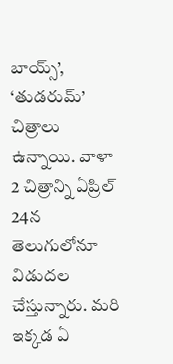బాయ్స్’, ‘తుడరుమ్’ చిత్రాలు ఉన్నాయి. వాళా 2 చిత్రాన్ని ఏప్రిల్ 24న తెలుగులోనూ విడుదల చేస్తున్నారు. మరి ఇక్కడ ఏ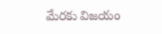మేరకు విజయం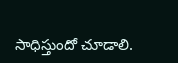సాధిస్తుందో చూడాలి.